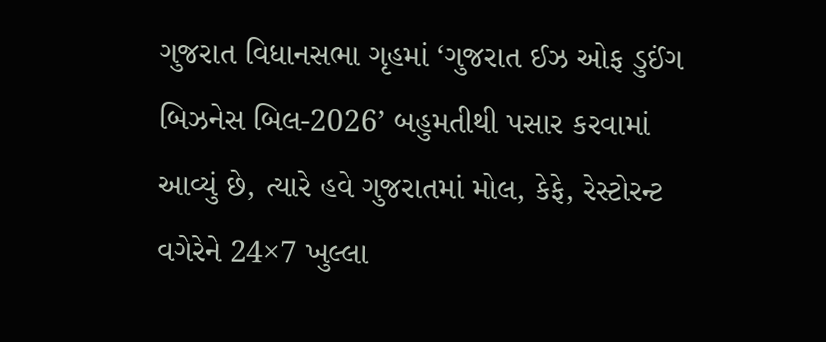ગુજરાત વિધાનસભા ગૃહમાં ‘ગુજરાત ઈઝ ઓફ ડુઈંગ બિઝનેસ બિલ-2026’ બહુમતીથી પસાર કરવામાં આવ્યું છે, ત્યારે હવે ગુજરાતમાં મોલ, કેફે, રેસ્ટોરન્ટ વગેરેને 24×7 ખુલ્લા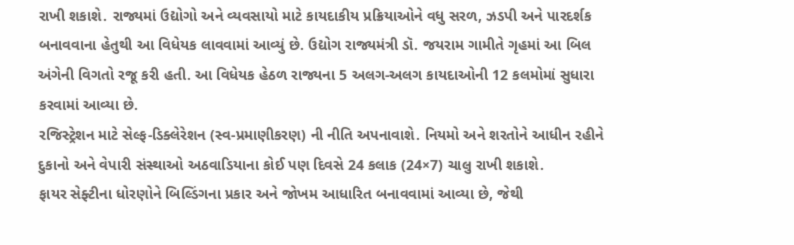રાખી શકાશે. રાજ્યમાં ઉદ્યોગો અને વ્યવસાયો માટે કાયદાકીય પ્રક્રિયાઓને વધુ સરળ, ઝડપી અને પારદર્શક બનાવવાના હેતુથી આ વિધેયક લાવવામાં આવ્યું છે. ઉદ્યોગ રાજ્યમંત્રી ડૉ. જયરામ ગામીતે ગૃહમાં આ બિલ અંગેની વિગતો રજૂ કરી હતી. આ વિધેયક હેઠળ રાજ્યના 5 અલગ-અલગ કાયદાઓની 12 કલમોમાં સુધારા કરવામાં આવ્યા છે.
રજિસ્ટ્રેશન માટે સેલ્ફ-ડિક્લેરેશન (સ્વ-પ્રમાણીકરણ) ની નીતિ અપનાવાશે. નિયમો અને શરતોને આધીન રહીને દુકાનો અને વેપારી સંસ્થાઓ અઠવાડિયાના કોઈ પણ દિવસે 24 કલાક (24×7) ચાલુ રાખી શકાશે.
ફાયર સેફ્ટીના ધોરણોને બિલ્ડિંગના પ્રકાર અને જોખમ આધારિત બનાવવામાં આવ્યા છે, જેથી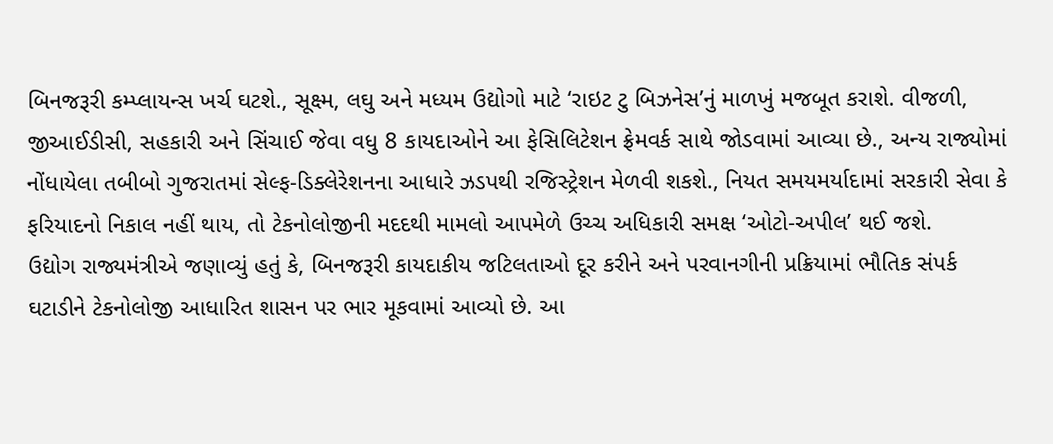બિનજરૂરી કમ્પ્લાયન્સ ખર્ચ ઘટશે., સૂક્ષ્મ, લઘુ અને મધ્યમ ઉદ્યોગો માટે ‘રાઇટ ટુ બિઝનેસ’નું માળખું મજબૂત કરાશે. વીજળી, જીઆઈડીસી, સહકારી અને સિંચાઈ જેવા વધુ 8 કાયદાઓને આ ફેસિલિટેશન ફ્રેમવર્ક સાથે જોડવામાં આવ્યા છે., અન્ય રાજ્યોમાં નોંધાયેલા તબીબો ગુજરાતમાં સેલ્ફ-ડિક્લેરેશનના આધારે ઝડપથી રજિસ્ટ્રેશન મેળવી શકશે., નિયત સમયમર્યાદામાં સરકારી સેવા કે ફરિયાદનો નિકાલ નહીં થાય, તો ટેકનોલોજીની મદદથી મામલો આપમેળે ઉચ્ચ અધિકારી સમક્ષ ‘ઓટો-અપીલ’ થઈ જશે.
ઉદ્યોગ રાજ્યમંત્રીએ જણાવ્યું હતું કે, બિનજરૂરી કાયદાકીય જટિલતાઓ દૂર કરીને અને પરવાનગીની પ્રક્રિયામાં ભૌતિક સંપર્ક ઘટાડીને ટેકનોલોજી આધારિત શાસન પર ભાર મૂકવામાં આવ્યો છે. આ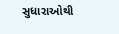સુધારાઓથી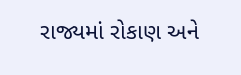રાજ્યમાં રોકાણ અને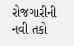રોજગારીની નવી તકો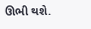ઊભી થશે.